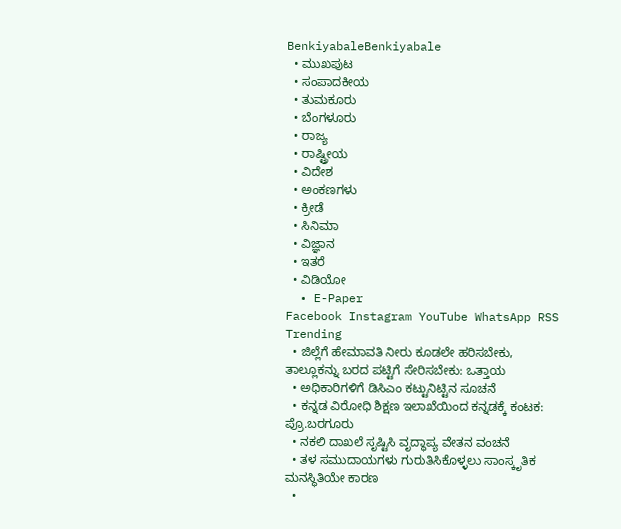BenkiyabaleBenkiyabale
  • ಮುಖಪುಟ
  • ಸಂಪಾದಕೀಯ
  • ತುಮಕೂರು
  • ಬೆಂಗಳೂರು
  • ರಾಜ್ಯ
  • ರಾಷ್ಟ್ರೀಯ
  • ವಿದೇಶ
  • ಅಂಕಣಗಳು
  • ಕ್ರೀಡೆ
  • ಸಿನಿಮಾ
  • ವಿಜ್ಞಾನ
  • ಇತರೆ
  • ವಿಡಿಯೋ
  • E-Paper
Facebook Instagram YouTube WhatsApp RSS
Trending
  • ಜಿಲ್ಲೆಗೆ ಹೇಮಾವತಿ ನೀರು ಕೂಡಲೇ ಹರಿಸಬೇಕು, ತಾಲ್ಲೂಕನ್ನು ಬರದ ಪಟ್ಟಿಗೆ ಸೇರಿಸಬೇಕು: ಒತ್ತಾಯ
  • ಅಧಿಕಾರಿಗಳಿಗೆ ಡಿಸಿಎಂ ಕಟ್ಟುನಿಟ್ಟಿನ ಸೂಚನೆ
  • ಕನ್ನಡ ವಿರೋಧಿ ಶಿಕ್ಷಣ ಇಲಾಖೆಯಿಂದ ಕನ್ನಡಕ್ಕೆ ಕಂಟಕ: ಪ್ರೊ.ಬರಗೂರು
  • ನಕಲಿ ದಾಖಲೆ ಸೃಷ್ಟಿಸಿ ವೃದ್ಧಾಪ್ಯ ವೇತನ ವಂಚನೆ
  • ತಳ ಸಮುದಾಯಗಳು ಗುರುತಿಸಿಕೊಳ್ಳಲು ಸಾಂಸ್ಕೃತಿಕ ಮನಸ್ಥಿತಿಯೇ ಕಾರಣ
  •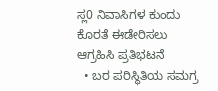ಸ್ಲ0 ನಿವಾಸಿಗಳ ಕುಂದು ಕೊರತೆ ಈಡೇರಿಸಲು ಆಗ್ರಹಿಸಿ ಪ್ರತಿಭಟನೆ
  • ಬರ ಪರಿಸ್ಥಿತಿಯ ಸಮಗ್ರ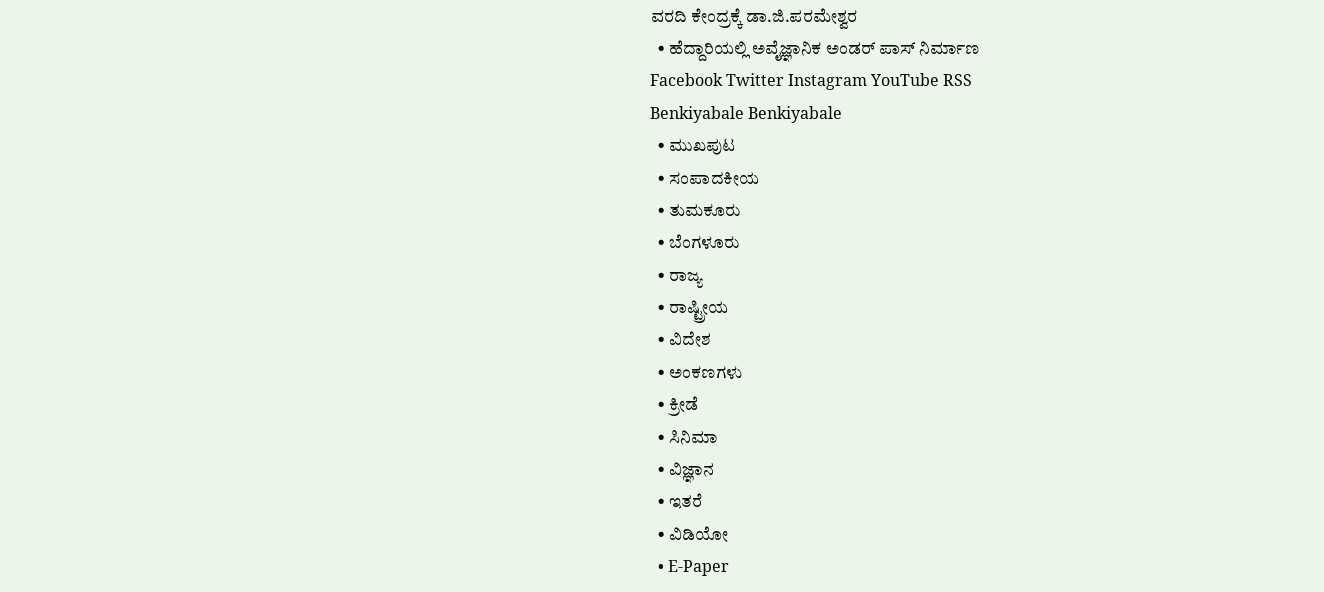ವರದಿ ಕೇಂದ್ರಕ್ಕೆ ಡಾ.ಜಿ.ಪರಮೇಶ್ವರ
  • ಹೆದ್ದಾರಿಯಲ್ಲಿ ಅವೈಜ್ಞಾನಿಕ ಅಂಡರ್ ಪಾಸ್ ನಿರ್ಮಾಣ
Facebook Twitter Instagram YouTube RSS
Benkiyabale Benkiyabale
  • ಮುಖಪುಟ
  • ಸಂಪಾದಕೀಯ
  • ತುಮಕೂರು
  • ಬೆಂಗಳೂರು
  • ರಾಜ್ಯ
  • ರಾಷ್ಟ್ರೀಯ
  • ವಿದೇಶ
  • ಅಂಕಣಗಳು
  • ಕ್ರೀಡೆ
  • ಸಿನಿಮಾ
  • ವಿಜ್ಞಾನ
  • ಇತರೆ
  • ವಿಡಿಯೋ
  • E-Paper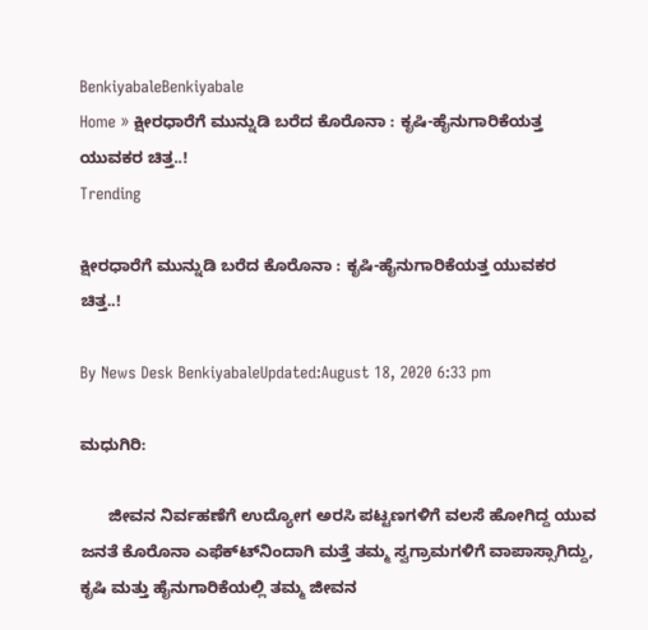BenkiyabaleBenkiyabale
Home » ಕ್ಷೀರಧಾರೆಗೆ ಮುನ್ನುಡಿ ಬರೆದ ಕೊರೊನಾ : ಕೃಷಿ-ಹೈನುಗಾರಿಕೆಯತ್ತ ಯುವಕರ ಚಿತ್ತ..!
Trending

ಕ್ಷೀರಧಾರೆಗೆ ಮುನ್ನುಡಿ ಬರೆದ ಕೊರೊನಾ : ಕೃಷಿ-ಹೈನುಗಾರಿಕೆಯತ್ತ ಯುವಕರ ಚಿತ್ತ..!

By News Desk BenkiyabaleUpdated:August 18, 2020 6:33 pm

ಮಧುಗಿರಿ:

      ಜೀವನ ನಿರ್ವಹಣೆಗೆ ಉದ್ಯೋಗ ಅರಸಿ ಪಟ್ಟಣಗಳಿಗೆ ವಲಸೆ ಹೋಗಿದ್ದ ಯುವ ಜನತೆ ಕೊರೊನಾ ಎಫೆಕ್ಟ್‍ನಿಂದಾಗಿ ಮತ್ತೆ ತಮ್ಮ ಸ್ವಗ್ರಾಮಗಳಿಗೆ ವಾಪಾಸ್ಸಾಗಿದ್ದು, ಕೃಷಿ ಮತ್ತು ಹೈನುಗಾರಿಕೆಯಲ್ಲಿ ತಮ್ಮ ಜೀವನ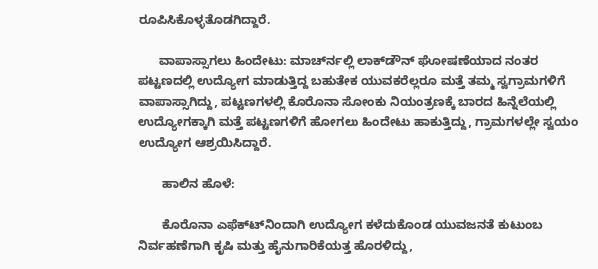ರೂಪಿಸಿಕೊಳ್ಳತೊಡಗಿದ್ದಾರೆ.

      ವಾಪಾಸ್ಸಾಗಲು ಹಿಂದೇಟು: ಮಾರ್ಚ್‍ನಲ್ಲಿ ಲಾಕ್‍ಡೌನ್ ಘೋಷಣೆಯಾದ ನಂತರ ಪಟ್ಟಣದಲ್ಲಿ ಉದ್ಯೋಗ ಮಾಡುತ್ತಿದ್ದ ಬಹುತೇಕ ಯುವಕರೆಲ್ಲರೂ ಮತ್ತೆ ತಮ್ಮ ಸ್ವಗ್ರಾಮಗಳಿಗೆ ವಾಪಾಸ್ಸಾಗಿದ್ದು, ಪಟ್ಟಣಗಳಲ್ಲಿ ಕೊರೊನಾ ಸೋಂಕು ನಿಯಂತ್ರಣಕ್ಕೆ ಬಾರದ ಹಿನ್ನೆಲೆಯಲ್ಲಿ ಉದ್ಯೋಗಕ್ಕಾಗಿ ಮತ್ತೆ ಪಟ್ಟಣಗಳಿಗೆ ಹೋಗಲು ಹಿಂದೇಟು ಹಾಕುತ್ತಿದ್ದು, ಗ್ರಾಮಗಳಲ್ಲೇ ಸ್ವಯಂ ಉದ್ಯೋಗ ಆಶ್ರಯಿಸಿದ್ದಾರೆ.

       ಹಾಲಿನ ಹೊಳೆ:

       ಕೊರೊನಾ ಎಫೆಕ್ಟ್‍ನಿಂದಾಗಿ ಉದ್ಯೋಗ ಕಳೆದುಕೊಂಡ ಯುವಜನತೆ ಕುಟುಂಬ ನಿರ್ವಹಣೆಗಾಗಿ ಕೃಷಿ ಮತ್ತು ಹೈನುಗಾರಿಕೆಯತ್ತ ಹೊರಳಿದ್ದು,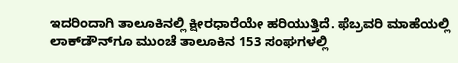ಇದರಿಂದಾಗಿ ತಾಲೂಕಿನಲ್ಲಿ ಕ್ಷೀರಧಾರೆಯೇ ಹರಿಯುತ್ತಿದೆ. ಫೆಬ್ರವರಿ ಮಾಹೆಯಲ್ಲಿ ಲಾಕ್‍ಡೌನ್‍ಗೂ ಮುಂಚೆ ತಾಲೂಕಿನ 153 ಸಂಘಗಳಲ್ಲಿ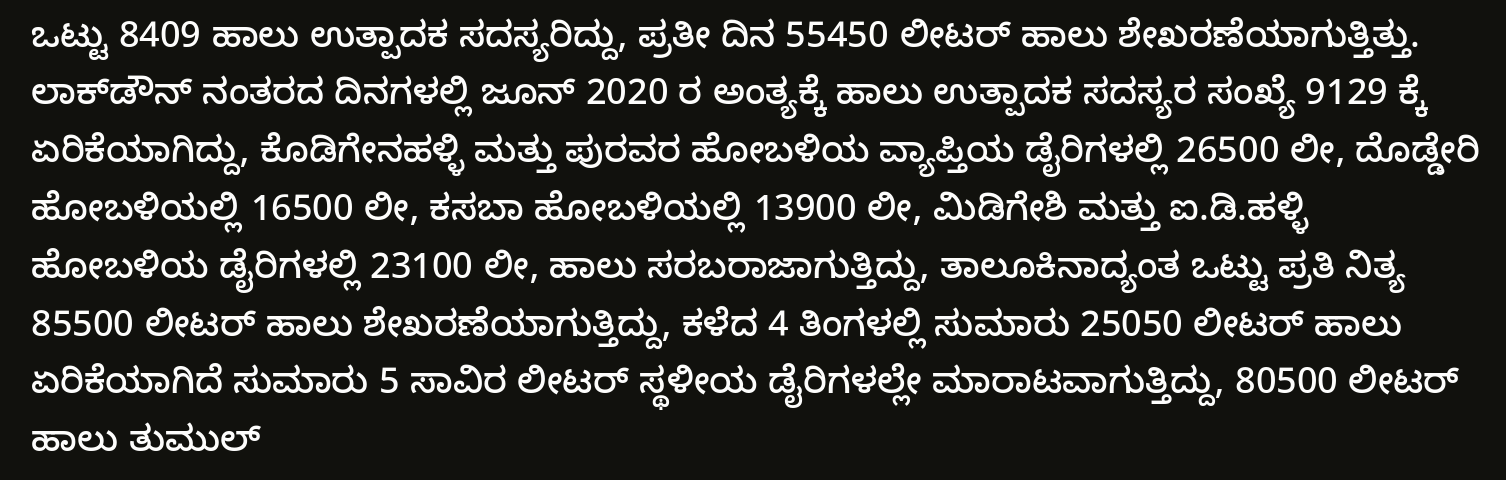ಒಟ್ಟು 8409 ಹಾಲು ಉತ್ಪಾದಕ ಸದಸ್ಯರಿದ್ದು, ಪ್ರತೀ ದಿನ 55450 ಲೀಟರ್ ಹಾಲು ಶೇಖರಣೆಯಾಗುತ್ತಿತ್ತು. ಲಾಕ್‍ಡೌನ್ ನಂತರದ ದಿನಗಳಲ್ಲಿ ಜೂನ್ 2020 ರ ಅಂತ್ಯಕ್ಕೆ ಹಾಲು ಉತ್ಪಾದಕ ಸದಸ್ಯರ ಸಂಖ್ಯೆ 9129 ಕ್ಕೆ ಏರಿಕೆಯಾಗಿದ್ದು, ಕೊಡಿಗೇನಹಳ್ಳಿ ಮತ್ತು ಪುರವರ ಹೋಬಳಿಯ ವ್ಯಾಪ್ತಿಯ ಡೈರಿಗಳಲ್ಲಿ 26500 ಲೀ, ದೊಡ್ಡೇರಿ ಹೋಬಳಿಯಲ್ಲಿ 16500 ಲೀ, ಕಸಬಾ ಹೋಬಳಿಯಲ್ಲಿ 13900 ಲೀ, ಮಿಡಿಗೇಶಿ ಮತ್ತು ಐ.ಡಿ.ಹಳ್ಳಿ ಹೋಬಳಿಯ ಡೈರಿಗಳಲ್ಲಿ 23100 ಲೀ, ಹಾಲು ಸರಬರಾಜಾಗುತ್ತಿದ್ದು, ತಾಲೂಕಿನಾದ್ಯಂತ ಒಟ್ಟು ಪ್ರತಿ ನಿತ್ಯ 85500 ಲೀಟರ್ ಹಾಲು ಶೇಖರಣೆಯಾಗುತ್ತಿದ್ದು, ಕಳೆದ 4 ತಿಂಗಳಲ್ಲಿ ಸುಮಾರು 25050 ಲೀಟರ್ ಹಾಲು ಏರಿಕೆಯಾಗಿದೆ ಸುಮಾರು 5 ಸಾವಿರ ಲೀಟರ್ ಸ್ಥಳೀಯ ಡೈರಿಗಳಲ್ಲೇ ಮಾರಾಟವಾಗುತ್ತಿದ್ದು, 80500 ಲೀಟರ್ ಹಾಲು ತುಮುಲ್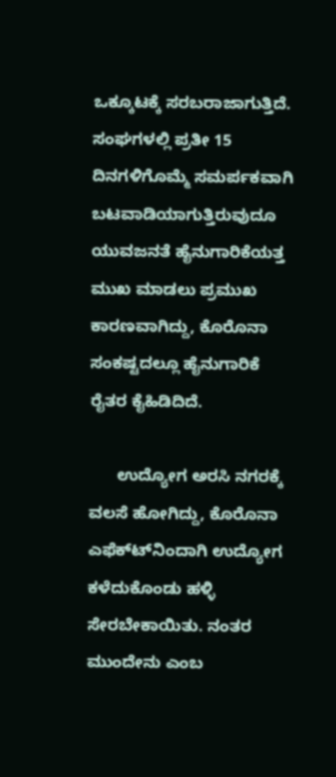ಒಕ್ಕೂಟಕ್ಕೆ ಸರಬರಾಜಾಗುತ್ತಿದೆ. ಸಂಘಗಳಲ್ಲಿ ಪ್ರತೀ 15 ದಿನಗಳಿಗೊಮ್ಮೆ ಸಮರ್ಪಕವಾಗಿ ಬಟವಾಡಿಯಾಗುತ್ತಿರುವುದೂ ಯುವಜನತೆ ಹೈನುಗಾರಿಕೆಯತ್ತ ಮುಖ ಮಾಡಲು ಪ್ರಮುಖ ಕಾರಣವಾಗಿದ್ದು, ಕೊರೊನಾ ಸಂಕಷ್ಟದಲ್ಲೂ ಹೈನುಗಾರಿಕೆ ರೈತರ ಕೈಹಿಡಿದಿದೆ.

      ಉದ್ಯೋಗ ಅರಸಿ ನಗರಕ್ಕೆ ವಲಸೆ ಹೋಗಿದ್ದು, ಕೊರೊನಾ ಎಫೆಕ್ಟ್‍ನಿಂದಾಗಿ ಉದ್ಯೋಗ ಕಳೆದುಕೊಂಡು ಹಳ್ಳಿ ಸೇರಬೇಕಾಯಿತು. ನಂತರ ಮುಂದೇನು ಎಂಬ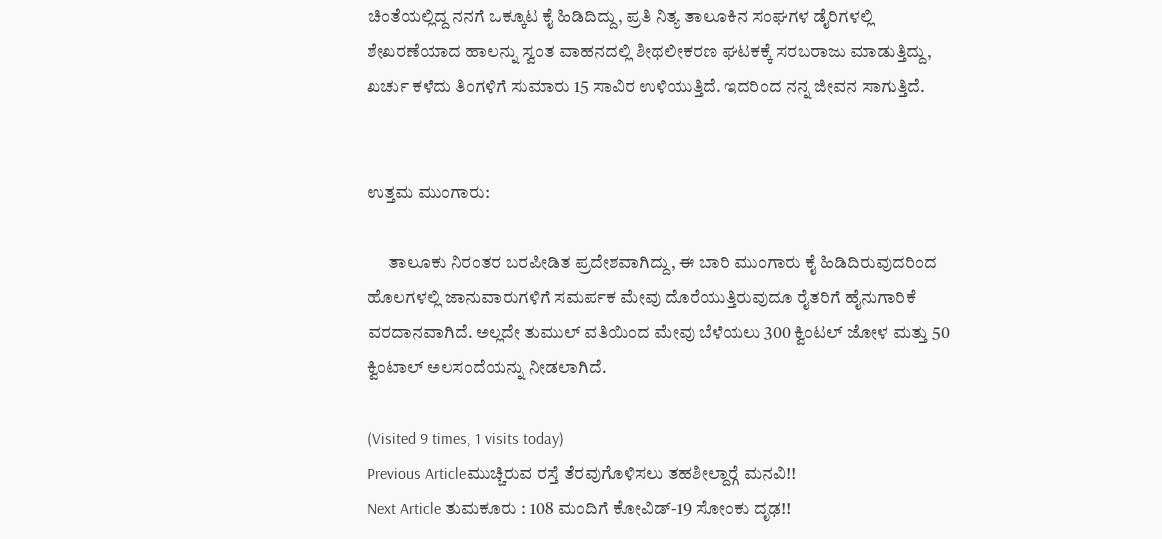ಚಿಂತೆಯಲ್ಲಿದ್ದ ನನಗೆ ಒಕ್ಕೂಟ ಕೈ ಹಿಡಿದಿದ್ದು, ಪ್ರತಿ ನಿತ್ಯ ತಾಲೂಕಿನ ಸಂಘಗಳ ಡೈರಿಗಳಲ್ಲಿ ಶೇಖರಣೆಯಾದ ಹಾಲನ್ನು ಸ್ವಂತ ವಾಹನದಲ್ಲಿ ಶೀಥಲೀಕರಣ ಘಟಕಕ್ಕೆ ಸರಬರಾಜು ಮಾಡುತ್ತಿದ್ದು, ಖರ್ಚು ಕಳೆದು ತಿಂಗಳಿಗೆ ಸುಮಾರು 15 ಸಾವಿರ ಉಳಿಯುತ್ತಿದೆ. ಇದರಿಂದ ನನ್ನ ಜೀವನ ಸಾಗುತ್ತಿದೆ.


ಉತ್ತಮ ಮುಂಗಾರು:

      ತಾಲೂಕು ನಿರಂತರ ಬರಪೀಡಿತ ಪ್ರದೇಶವಾಗಿದ್ದು, ಈ ಬಾರಿ ಮುಂಗಾರು ಕೈ ಹಿಡಿದಿರುವುದರಿಂದ ಹೊಲಗಳಲ್ಲಿ ಜಾನುವಾರುಗಳಿಗೆ ಸಮರ್ಪಕ ಮೇವು ದೊರೆಯುತ್ತಿರುವುದೂ ರೈತರಿಗೆ ಹೈನುಗಾರಿಕೆ ವರದಾನವಾಗಿದೆ. ಅಲ್ಲದೇ ತುಮುಲ್ ವತಿಯಿಂದ ಮೇವು ಬೆಳೆಯಲು 300 ಕ್ವಿಂಟಲ್ ಜೋಳ ಮತ್ತು 50 ಕ್ವಿಂಟಾಲ್ ಅಲಸಂದೆಯನ್ನು ನೀಡಲಾಗಿದೆ.

(Visited 9 times, 1 visits today)
Previous Articleಮುಚ್ಚಿರುವ ರಸ್ತೆ ತೆರವುಗೊಳಿಸಲು ತಹಶೀಲ್ದಾರ್‍ಗೆ ಮನವಿ!!
Next Article ತುಮಕೂರು : 108 ಮಂದಿಗೆ ಕೋವಿಡ್-19 ಸೋಂಕು ದೃಢ!!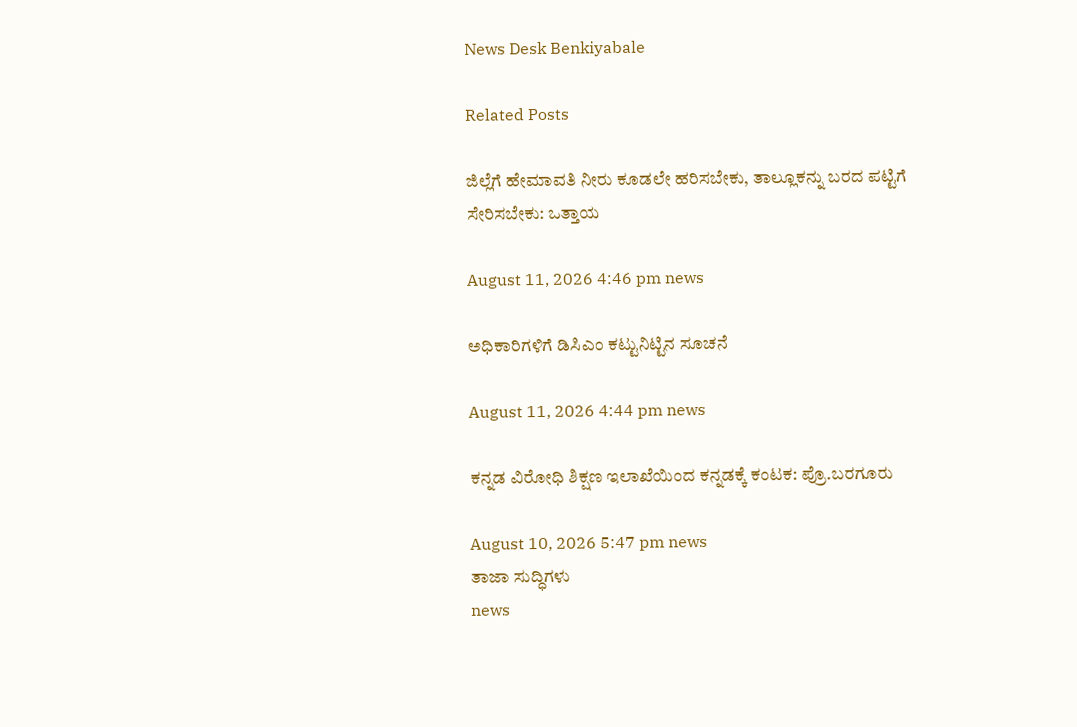News Desk Benkiyabale

Related Posts

ಜಿಲ್ಲೆಗೆ ಹೇಮಾವತಿ ನೀರು ಕೂಡಲೇ ಹರಿಸಬೇಕು, ತಾಲ್ಲೂಕನ್ನು ಬರದ ಪಟ್ಟಿಗೆ ಸೇರಿಸಬೇಕು: ಒತ್ತಾಯ

August 11, 2026 4:46 pm news

ಅಧಿಕಾರಿಗಳಿಗೆ ಡಿಸಿಎಂ ಕಟ್ಟುನಿಟ್ಟಿನ ಸೂಚನೆ

August 11, 2026 4:44 pm news

ಕನ್ನಡ ವಿರೋಧಿ ಶಿಕ್ಷಣ ಇಲಾಖೆಯಿಂದ ಕನ್ನಡಕ್ಕೆ ಕಂಟಕ: ಪ್ರೊ.ಬರಗೂರು

August 10, 2026 5:47 pm news
ತಾಜಾ ಸುದ್ಧಿಗಳು
news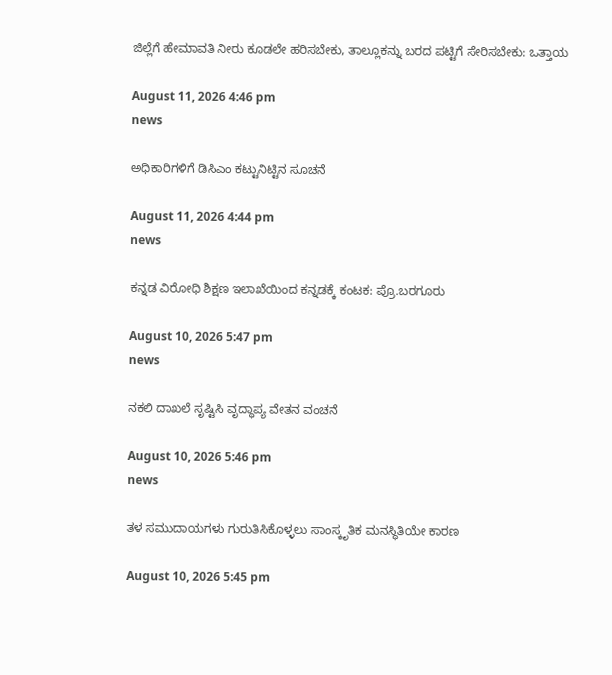ಜಿಲ್ಲೆಗೆ ಹೇಮಾವತಿ ನೀರು ಕೂಡಲೇ ಹರಿಸಬೇಕು, ತಾಲ್ಲೂಕನ್ನು ಬರದ ಪಟ್ಟಿಗೆ ಸೇರಿಸಬೇಕು: ಒತ್ತಾಯ

August 11, 2026 4:46 pm
news

ಅಧಿಕಾರಿಗಳಿಗೆ ಡಿಸಿಎಂ ಕಟ್ಟುನಿಟ್ಟಿನ ಸೂಚನೆ

August 11, 2026 4:44 pm
news

ಕನ್ನಡ ವಿರೋಧಿ ಶಿಕ್ಷಣ ಇಲಾಖೆಯಿಂದ ಕನ್ನಡಕ್ಕೆ ಕಂಟಕ: ಪ್ರೊ.ಬರಗೂರು

August 10, 2026 5:47 pm
news

ನಕಲಿ ದಾಖಲೆ ಸೃಷ್ಟಿಸಿ ವೃದ್ಧಾಪ್ಯ ವೇತನ ವಂಚನೆ

August 10, 2026 5:46 pm
news

ತಳ ಸಮುದಾಯಗಳು ಗುರುತಿಸಿಕೊಳ್ಳಲು ಸಾಂಸ್ಕೃತಿಕ ಮನಸ್ಥಿತಿಯೇ ಕಾರಣ

August 10, 2026 5:45 pm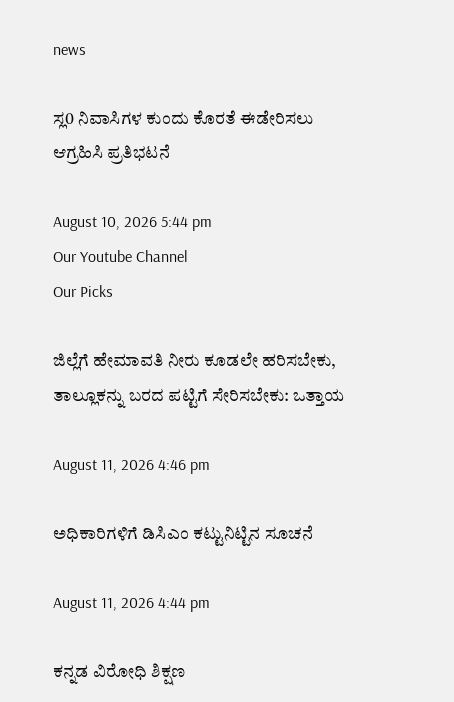news

ಸ್ಲ0 ನಿವಾಸಿಗಳ ಕುಂದು ಕೊರತೆ ಈಡೇರಿಸಲು ಆಗ್ರಹಿಸಿ ಪ್ರತಿಭಟನೆ

August 10, 2026 5:44 pm
Our Youtube Channel
Our Picks

ಜಿಲ್ಲೆಗೆ ಹೇಮಾವತಿ ನೀರು ಕೂಡಲೇ ಹರಿಸಬೇಕು, ತಾಲ್ಲೂಕನ್ನು ಬರದ ಪಟ್ಟಿಗೆ ಸೇರಿಸಬೇಕು: ಒತ್ತಾಯ

August 11, 2026 4:46 pm

ಅಧಿಕಾರಿಗಳಿಗೆ ಡಿಸಿಎಂ ಕಟ್ಟುನಿಟ್ಟಿನ ಸೂಚನೆ

August 11, 2026 4:44 pm

ಕನ್ನಡ ವಿರೋಧಿ ಶಿಕ್ಷಣ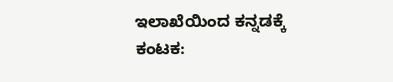ಇಲಾಖೆಯಿಂದ ಕನ್ನಡಕ್ಕೆ ಕಂಟಕ: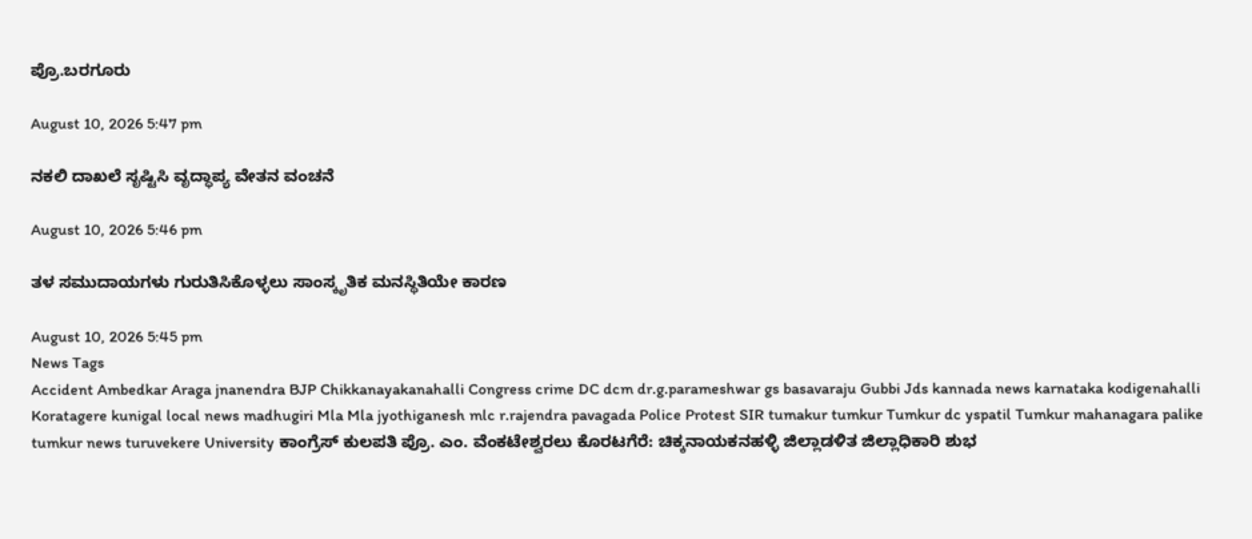ಪ್ರೊ.ಬರಗೂರು

August 10, 2026 5:47 pm

ನಕಲಿ ದಾಖಲೆ ಸೃಷ್ಟಿಸಿ ವೃದ್ಧಾಪ್ಯ ವೇತನ ವಂಚನೆ

August 10, 2026 5:46 pm

ತಳ ಸಮುದಾಯಗಳು ಗುರುತಿಸಿಕೊಳ್ಳಲು ಸಾಂಸ್ಕೃತಿಕ ಮನಸ್ಥಿತಿಯೇ ಕಾರಣ

August 10, 2026 5:45 pm
News Tags
Accident Ambedkar Araga jnanendra BJP Chikkanayakanahalli Congress crime DC dcm dr.g.parameshwar gs basavaraju Gubbi Jds kannada news karnataka kodigenahalli Koratagere kunigal local news madhugiri Mla Mla jyothiganesh mlc r.rajendra pavagada Police Protest SIR tumakur tumkur Tumkur dc yspatil Tumkur mahanagara palike tumkur news turuvekere University ಕಾಂಗ್ರೆಸ್ ಕುಲಪತಿ ಪ್ರೊ. ಎಂ. ವೆಂಕಟೇಶ್ವರಲು ಕೊರಟಗೆರೆ: ಚಿಕ್ಕನಾಯಕನಹಳ್ಳಿ ಜಿಲ್ಲಾಡಳಿತ ಜಿಲ್ಲಾಧಿಕಾರಿ ಶುಭ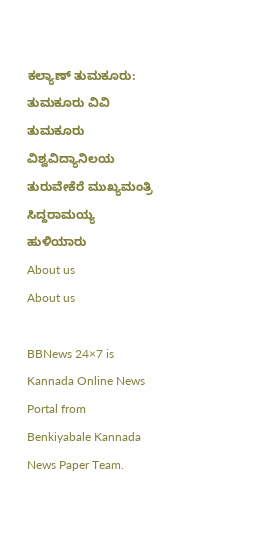ಕಲ್ಯಾಣ್ ತುಮಕೂರು: ತುಮಕೂರು ವಿವಿ ತುಮಕೂರು ವಿಶ್ವವಿದ್ಯಾನಿಲಯ ತುರುವೇಕೆರೆ ಮುಖ್ಯಮಂತ್ರಿ ಸಿದ್ದರಾಮಯ್ಯ ಹುಳಿಯಾರು
About us
About us

BBNews 24×7 is Kannada Online News Portal from Benkiyabale Kannada News Paper Team.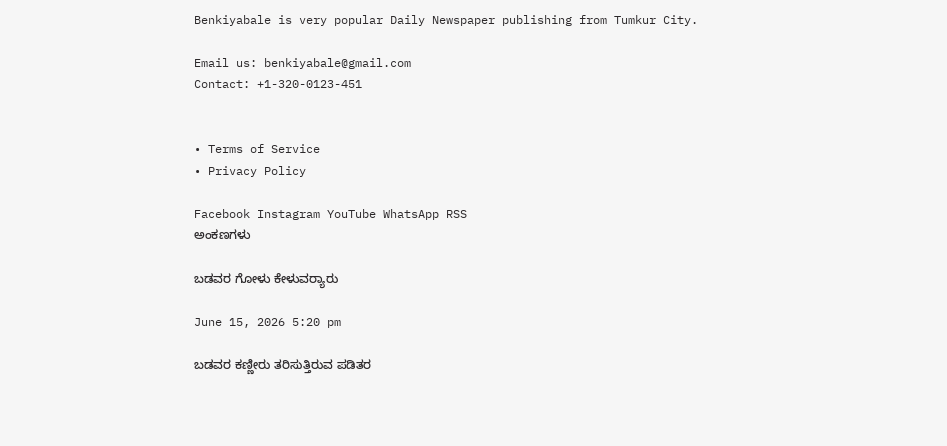Benkiyabale is very popular Daily Newspaper publishing from Tumkur City.

Email us: benkiyabale@gmail.com
Contact: +1-320-0123-451


• Terms of Service
• Privacy Policy

Facebook Instagram YouTube WhatsApp RSS
ಅಂಕಣಗಳು

ಬಡವರ ಗೋಳು ಕೇಳುವರ‍್ಯಾರು

June 15, 2026 5:20 pm

ಬಡವರ ಕಣ್ಣೀರು ತರಿಸುತ್ತಿರುವ ಪಡಿತರ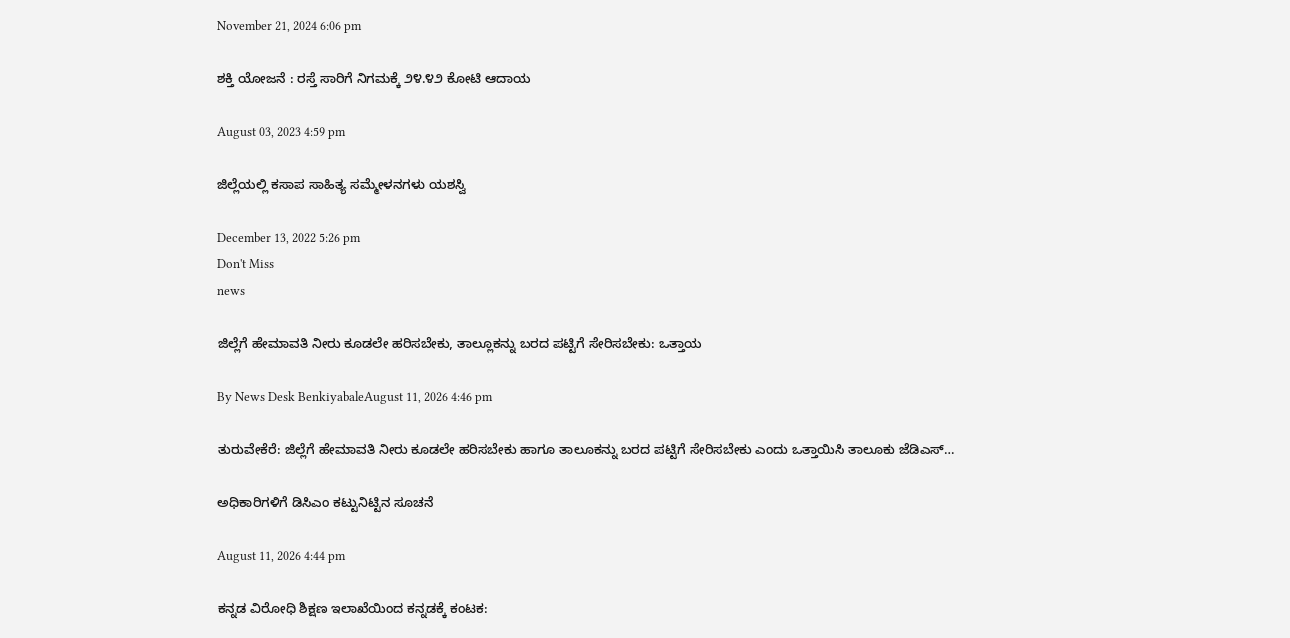November 21, 2024 6:06 pm

ಶಕ್ತಿ ಯೋಜನೆ : ರಸ್ತೆ ಸಾರಿಗೆ ನಿಗಮಕ್ಕೆ ೨೪.೪೨ ಕೋಟಿ ಆದಾಯ

August 03, 2023 4:59 pm

ಜಿಲ್ಲೆಯಲ್ಲಿ ಕಸಾಪ ಸಾಹಿತ್ಯ ಸಮ್ಮೇಳನಗಳು ಯಶಸ್ವಿ

December 13, 2022 5:26 pm
Don't Miss
news

ಜಿಲ್ಲೆಗೆ ಹೇಮಾವತಿ ನೀರು ಕೂಡಲೇ ಹರಿಸಬೇಕು, ತಾಲ್ಲೂಕನ್ನು ಬರದ ಪಟ್ಟಿಗೆ ಸೇರಿಸಬೇಕು: ಒತ್ತಾಯ

By News Desk BenkiyabaleAugust 11, 2026 4:46 pm

ತುರುವೇಕೆರೆ: ಜಿಲ್ಲೆಗೆ ಹೇಮಾವತಿ ನೀರು ಕೂಡಲೇ ಹರಿಸಬೇಕು ಹಾಗೂ ತಾಲೂಕನ್ನು ಬರದ ಪಟ್ಟಿಗೆ ಸೇರಿಸಬೇಕು ಎಂದು ಒತ್ತಾಯಿಸಿ ತಾಲೂಕು ಜೆಡಿಎಸ್…

ಅಧಿಕಾರಿಗಳಿಗೆ ಡಿಸಿಎಂ ಕಟ್ಟುನಿಟ್ಟಿನ ಸೂಚನೆ

August 11, 2026 4:44 pm

ಕನ್ನಡ ವಿರೋಧಿ ಶಿಕ್ಷಣ ಇಲಾಖೆಯಿಂದ ಕನ್ನಡಕ್ಕೆ ಕಂಟಕ: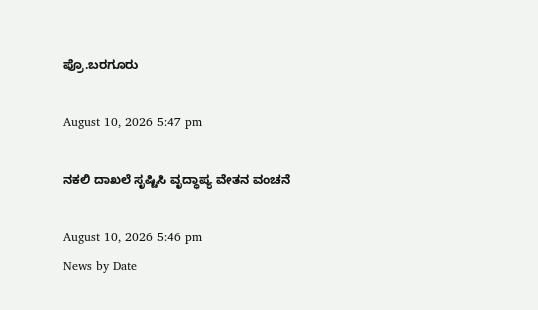ಪ್ರೊ.ಬರಗೂರು

August 10, 2026 5:47 pm

ನಕಲಿ ದಾಖಲೆ ಸೃಷ್ಟಿಸಿ ವೃದ್ಧಾಪ್ಯ ವೇತನ ವಂಚನೆ

August 10, 2026 5:46 pm
News by Date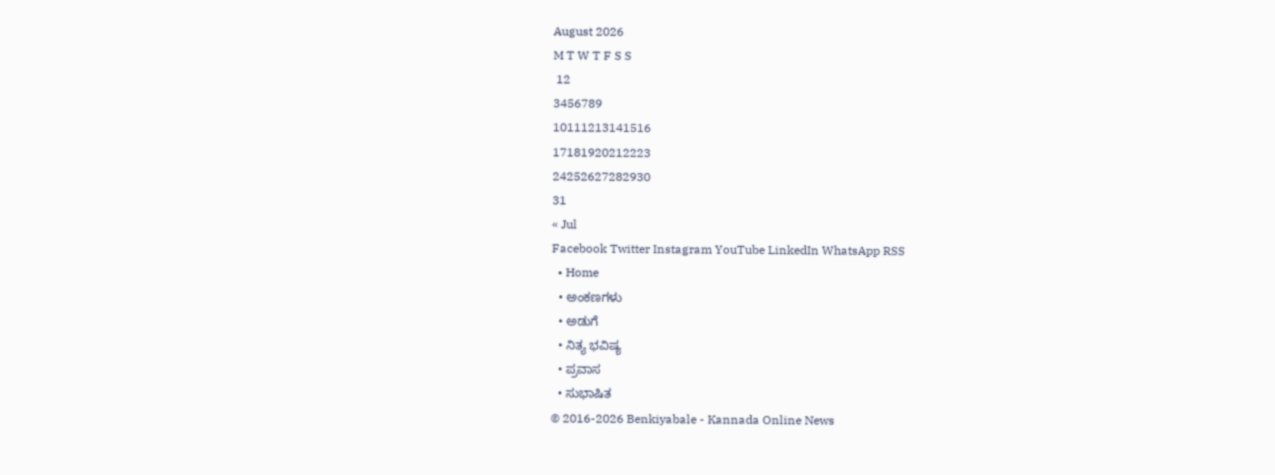August 2026
M T W T F S S
 12
3456789
10111213141516
17181920212223
24252627282930
31
« Jul
Facebook Twitter Instagram YouTube LinkedIn WhatsApp RSS
  • Home
  • ಅಂಕಣಗಳು
  • ಅಡುಗೆ
  • ನಿತ್ಯ ಭವಿಷ್ಯ
  • ಪ್ರವಾಸ
  • ಸುಭಾಷಿತ
© 2016-2026 Benkiyabale - Kannada Online News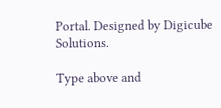Portal. Designed by Digicube Solutions.

Type above and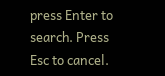press Enter to search. Press Esc to cancel.